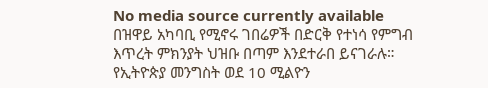No media source currently available
በዝዋይ አካባቢ የሚኖሩ ገበሬዎች በድርቅ የተነሳ የምግብ እጥረት ምክንያት ህዝቡ በጣም እንደተራበ ይናገራሉ። የኢትዮጵያ መንግስት ወደ 10 ሚልዮን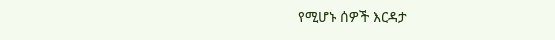የሚሆኑ ሰዎች እርዳታ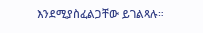እንደሚያስፈልጋቸው ይገልጻሉ።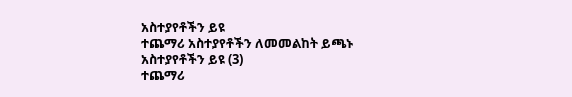አስተያየቶችን ይዩ
ተጨማሪ አስተያየቶችን ለመመልከት ይጫኑ
አስተያየቶችን ይዩ (3)
ተጨማሪ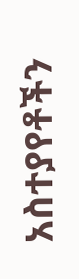አስተያየቶችን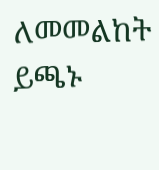ለመመልከት ይጫኑ